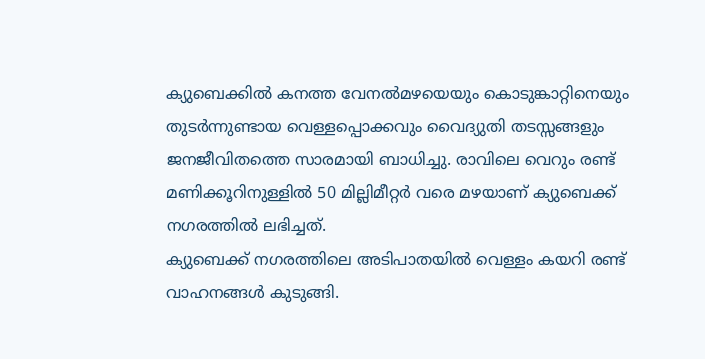ക്യുബെക്കിൽ കനത്ത വേനൽമഴയെയും കൊടുങ്കാറ്റിനെയും തുടർന്നുണ്ടായ വെള്ളപ്പൊക്കവും വൈദ്യുതി തടസ്സങ്ങളും ജനജീവിതത്തെ സാരമായി ബാധിച്ചു. രാവിലെ വെറും രണ്ട് മണിക്കൂറിനുള്ളിൽ 50 മില്ലിമീറ്റർ വരെ മഴയാണ് ക്യുബെക്ക് നഗരത്തിൽ ലഭിച്ചത്.
ക്യുബെക്ക് നഗരത്തിലെ അടിപാതയിൽ വെള്ളം കയറി രണ്ട് വാഹനങ്ങൾ കുടുങ്ങി.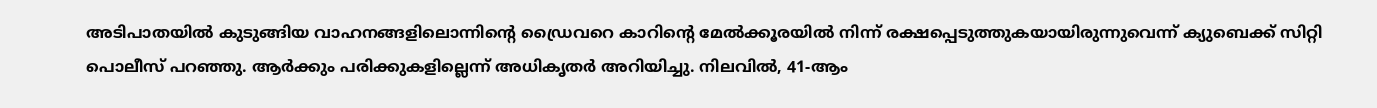അടിപാതയിൽ കുടുങ്ങിയ വാഹനങ്ങളിലൊന്നിന്റെ ഡ്രൈവറെ കാറിന്റെ മേൽക്കൂരയിൽ നിന്ന് രക്ഷപ്പെടുത്തുകയായിരുന്നുവെന്ന് ക്യുബെക്ക് സിറ്റി പൊലീസ് പറഞ്ഞു. ആർക്കും പരിക്കുകളില്ലെന്ന് അധികൃതർ അറിയിച്ചു. നിലവിൽ, 41-ആം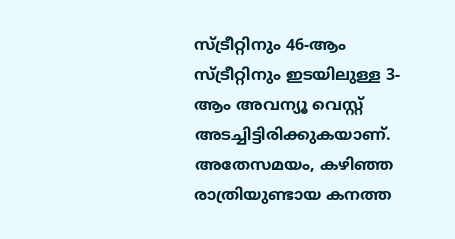സ്ട്രീറ്റിനും 46-ആം സ്ട്രീറ്റിനും ഇടയിലുള്ള 3-ആം അവന്യൂ വെസ്റ്റ് അടച്ചിട്ടിരിക്കുകയാണ്.
അതേസമയം, കഴിഞ്ഞ രാത്രിയുണ്ടായ കനത്ത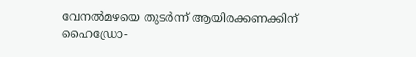വേനൽമഴയെ തുടർന്ന് ആയിരക്കണക്കിന് ഹൈഡ്രോ-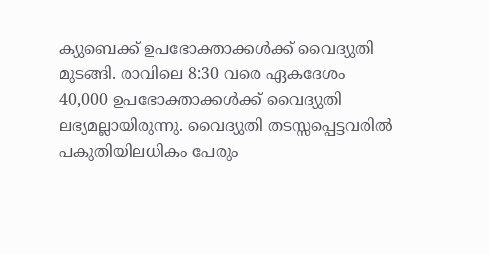ക്യുബെക്ക് ഉപഭോക്താക്കൾക്ക് വൈദ്യുതി മുടങ്ങി. രാവിലെ 8:30 വരെ ഏകദേശം 40,000 ഉപഭോക്താക്കൾക്ക് വൈദ്യുതി ലഭ്യമല്ലായിരുന്നു. വൈദ്യുതി തടസ്സപ്പെട്ടവരിൽ പകുതിയിലധികം പേരും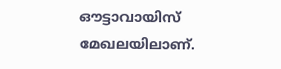ഔട്ടാവായിസ് മേഖലയിലാണ്.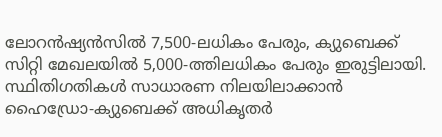ലോറൻഷ്യൻസിൽ 7,500-ലധികം പേരും, ക്യുബെക്ക് സിറ്റി മേഖലയിൽ 5,000-ത്തിലധികം പേരും ഇരുട്ടിലായി. സ്ഥിതിഗതികൾ സാധാരണ നിലയിലാക്കാൻ ഹൈഡ്രോ-ക്യുബെക്ക് അധികൃതർ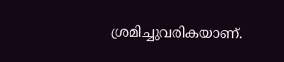ശ്രമിച്ചുവരികയാണ്.